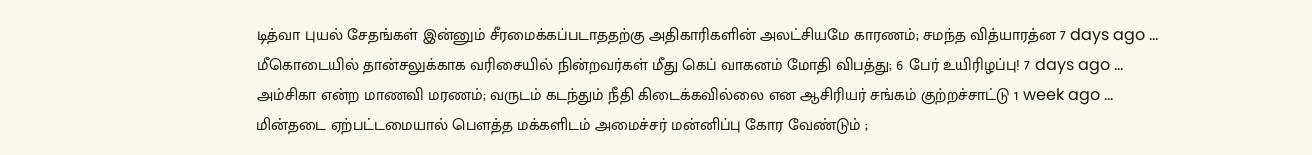டித்வா புயல் சேதங்கள் இன்னும் சீரமைக்கப்படாததற்கு அதிகாரிகளின் அலட்சியமே காரணம்; சமந்த வித்யாரத்ன 7 days ago ...
மீகொடையில் தான்சலுக்காக வரிசையில் நின்றவர்கள் மீது கெப் வாகனம் மோதி விபத்து; 6 பேர் உயிரிழப்பு! 7 days ago ...
அம்சிகா என்ற மாணவி மரணம்; வருடம் கடந்தும் நீதி கிடைக்கவில்லை என ஆசிரியர் சங்கம் குற்றச்சாட்டு 1 week ago ...
மின்தடை ஏற்பட்டமையால் பௌத்த மக்களிடம் அமைச்சர் மன்னிப்பு கோர வேண்டும் ;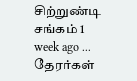சிற்றுண்டி சங்கம் 1 week ago ...
தேரர்கள்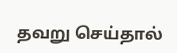தவறு செய்தால்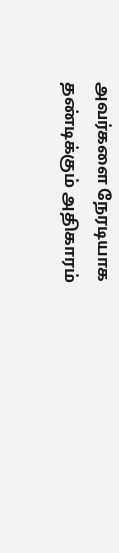அவர்களை நேரடியாக தண்டிக்கும் அதிகாரம்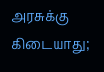அரசுக்கு கிடையாது;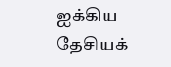ஐக்கிய தேசியக்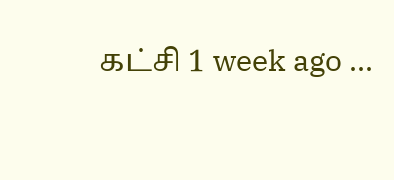கட்சி 1 week ago ...